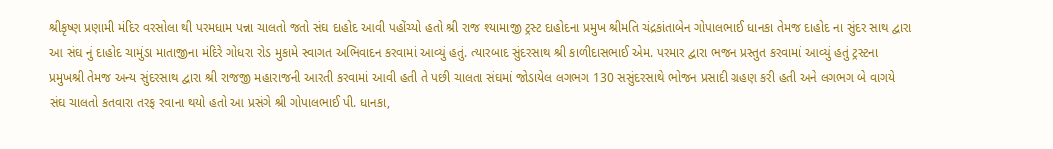શ્રીકૃષ્ણ પ્રણામી મંદિર વરસોલા થી પરમધામ પન્ના ચાલતો જતો સંઘ દાહોદ આવી પહોંચ્યો હતો શ્રી રાજ શ્યામાજી ટ્રસ્ટ દાહોદના પ્રમુખ શ્રીમતિ ચંદ્રકાંતાબેન ગોપાલભાઈ ધાનકા તેમજ દાહોદ ના સુંદર સાથ દ્વારા આ સંઘ નું દાહોદ ચામુંડા માતાજીના મંદિરે ગોધરા રોડ મુકામે સ્વાગત અભિવાદન કરવામાં આવ્યું હતું. ત્યારબાદ સુંદરસાથ શ્રી કાળીદાસભાઈ એમ. પરમાર દ્વારા ભજન પ્રસ્તુત કરવામાં આવ્યું હતું ટ્રસ્ટના પ્રમુખશ્રી તેમજ અન્ય સુંદરસાથ દ્વારા શ્રી રાજજી મહારાજની આરતી કરવામાં આવી હતી તે પછી ચાલતા સંઘમાં જોડાયેલ લગભગ 130 સસુંદરસાથે ભોજન પ્રસાદી ગ્રહણ કરી હતી અને લગભગ બે વાગયે સંઘ ચાલતો કતવારા તરફ રવાના થયો હતો આ પ્રસંગે શ્રી ગોપાલભાઈ પી. ધાનકા,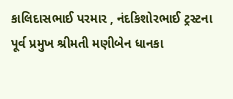કાલિદાસભાઈ પરમાર , નંદકિશોરભાઈ ટ્રસ્ટના પૂર્વ પ્રમુખ શ્રીમતી મણીબેન ધાનકા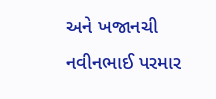અને ખજાનચી નવીનભાઈ પરમાર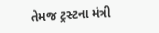તેમજ ટ્રસ્ટના મંત્રી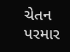ચેતન પરમાર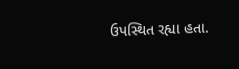ઉપસ્થિત રહ્યા હતા.